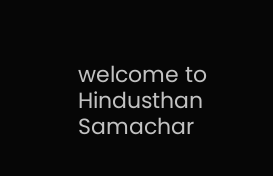welcome to Hindusthan Samachar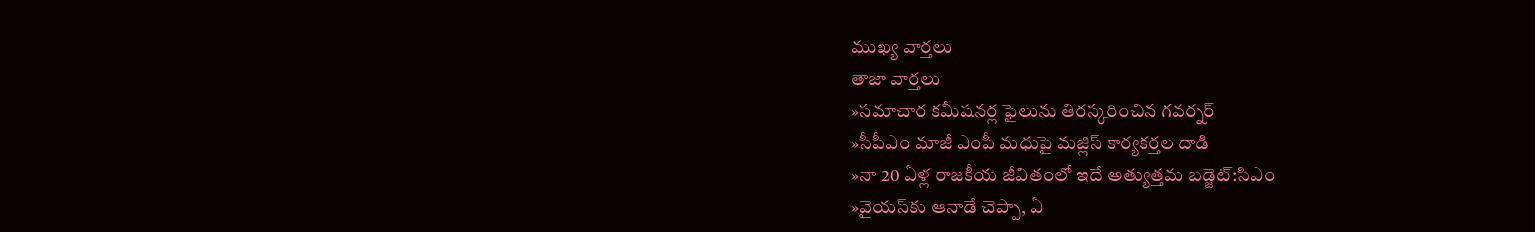ముఖ్య వార్తలు
తాజా వార్తలు
»సమాచార కమీషనర్ల ఫైలును తిరస్కరించిన గవర్నర్
»సీపీఎం మాజీ ఎంపీ మధుపై మజ్లిస్ కార్యకర్తల దాడి
»నా 20 ఏళ్ల రాజకీయ జీవితంలో ఇదే అత్యుత్తమ బడ్జెట్:సిఎం
»వైయస్‌కు ఆనాడే చెప్పా, ఏ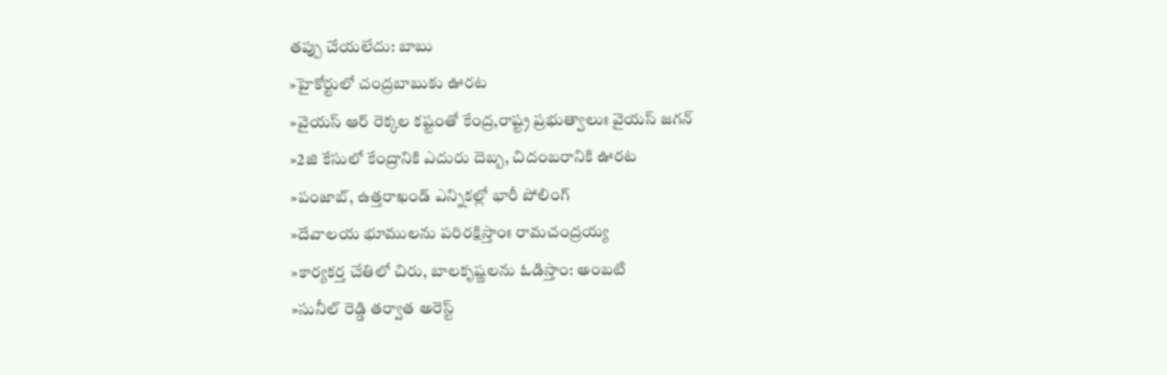తప్పు చేయలేదు: బాబు
»హైకోర్టులో చంద్రబాబుకు ఊరట
»వైయస్ ఆర్ రెక్కల కష్టంతో కేంద్ర,రాష్ట్ర ప్రభుత్వాలుః వైయస్ జగన్
»2జి కేసులో కేంద్రానికి ఎదురు దెబ్బ, చిదంబరానికి ఊరట
»పంజాబ్, ఉత్తరాఖండ్ ఎన్నికల్లో భారీ పోలింగ్
»దేవాలయ భూములను పరిరక్షిస్తాంః రామచంద్రయ్య
»కార్యకర్త చేతిలో చిరు, బాలకృష్ణలను ఓడిస్తాం: అంబటి
»సునీల్ రెడ్డి తర్వాత అరెస్ట్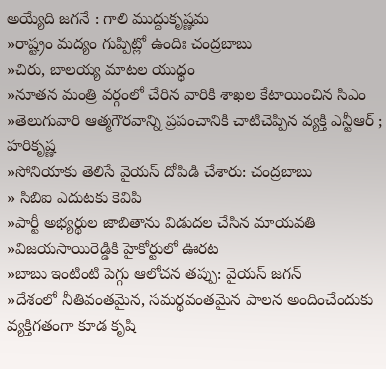అయ్యేది జగనే : గాలి ముద్దుకృష్ణమ
»రాష్ట్రం మద్యం గుప్పిట్లో ఉందిః చంద్రబాబు
»చిరు, బాలయ్య మాటల యుధ్ధం
»నూతన మంత్రి వర్గంలో చేరిన వారికి శాఖల కేటాయించిన సిఎం
»తెలుగువారి ఆత్మగౌరవాన్ని ప్రపంచానికి చాటిచెప్పిన వ్యక్తి ఎన్టీఆర్ ; హరికృష్ణ
»సోనియాకు తెలిసే వైయస్ దోపిడి చేశారు: చంద్రబాబు
» సిబిఐ ఎదుటకు కెవిపి
»పార్టీ అభ్యర్థుల జాబితాను విడుదల చేసిన మాయవతి
»విజయసాయిరెడ్డికి హైకోర్టులో ఊరట
»బాబు ఇంటింటి పెగ్గు ఆలోచన తప్పు: వైయస్ జగన్
»దేశంలో నీతివంతమైన, సమర్థవంతమైన పాలన అందించేందుకు వ్యక్తిగతంగా కూడ కృషి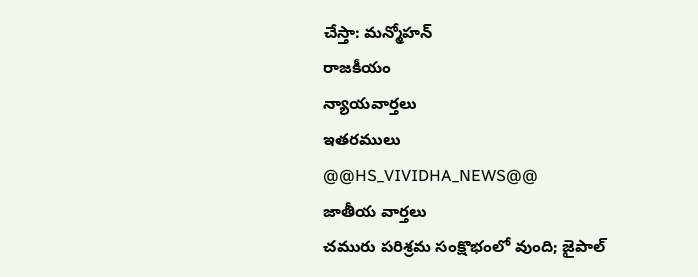చేస్తా: మన్మోహన్
రాజకీయం
న్యాయవార్తలు
ఇతరములు
@@HS_VIVIDHA_NEWS@@
జాతీయ వార్తలు
చమురు పరిశ్రమ సంక్షొభంలో వుంది; జైపాల్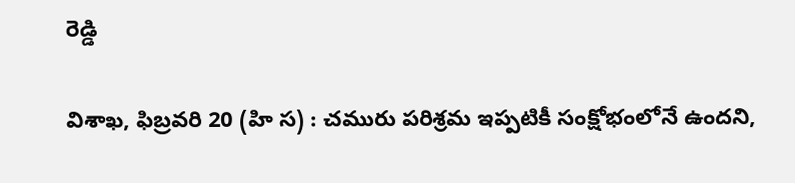రెడ్డి

విశాఖ, ఫిబ్రవరి 20 (హి స) : చమురు పరిశ్రమ ఇప్పటికీ సంక్షోభంలోనే ఉందని,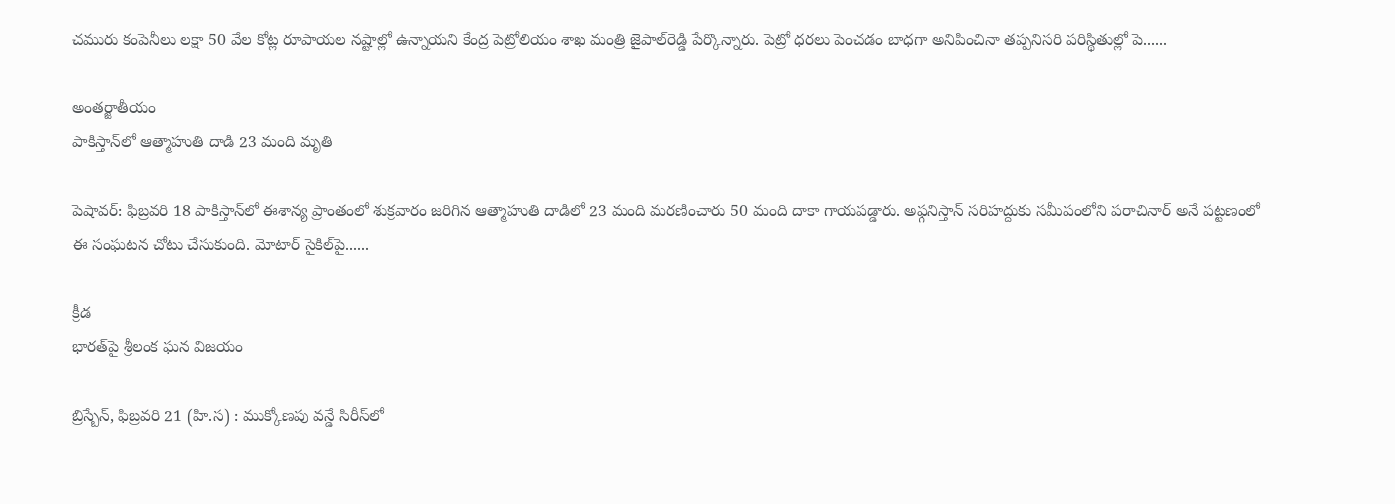చమురు కంపెనీలు లక్షా 50 వేల కోట్ల రూపాయల నష్టాల్లో ఉన్నాయని కేంద్ర పెట్రోలియం శాఖ మంత్రి జైపాల్‌రెడ్డి పేర్కొన్నారు. పెట్రో ధరలు పెంచడం బాధగా అనిపించినా తప్పనిసరి పరిస్థితుల్లో పె......

అంతర్జాతీయం
పాకిస్తాన్‌లో ఆత్మాహుతి దాడి 23 మంది మృతి

పెషావర్: ఫిబ్రవరి 18 పాకిస్తాన్‌లో ఈశాన్య ప్రాంతంలో శుక్రవారం జరిగిన ఆత్మాహుతి దాడిలో 23 మంది మరణించారు 50 మంది దాకా గాయపడ్డారు. అఫ్గనిస్తాన్‌ సరిహద్దుకు సమీపంలోని పరాచినార్ అనే పట్టణంలో ఈ సంఘటన చోటు చేసుకుంది. మోటార్ సైకిల్‌పై......

క్రీడ
భారత్‌పై శ్రీలంక ఘన విజయం

బ్రిస్బేన్, ఫిబ్రవరి 21 (హి.స) : ముక్కోణపు వన్డే సిరీస్‌లో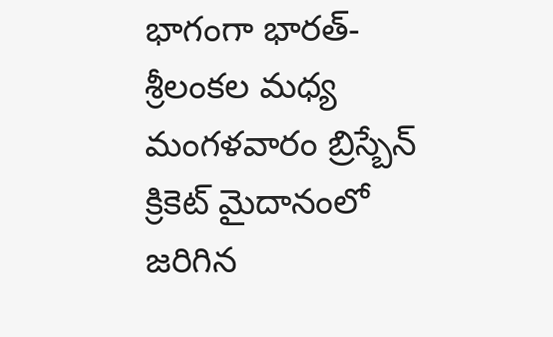భాగంగా భారత్-శ్రీలంకల మధ్య మంగళవారం బ్రిస్బేన్ క్రికెట్ మైదానంలో జరిగిన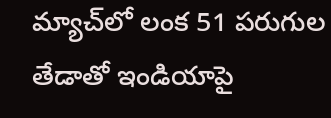మ్యాచ్‌లో లంక 51 పరుగుల తేడాతో ఇండియాపై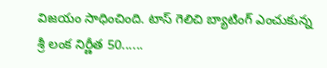విజయం సాధించింది. టాస్ గెలిచి బ్యాటింగ్ ఎంచుకున్న శ్రీ లంక నిర్ణీత 50......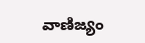వాణిజ్యం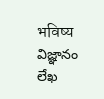भविष्य
విజ్ఞానం
లేఖ